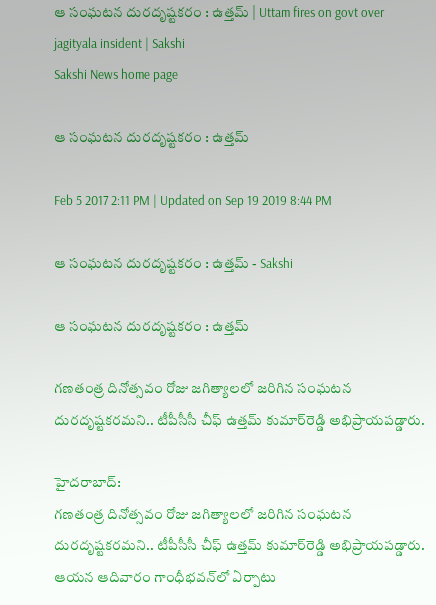ఆ సంఘటన దురదృష్టకరం : ఉత్తమ్‌ | Uttam fires on govt over jagityala insident | Sakshi
Sakshi News home page

ఆ సంఘటన దురదృష్టకరం : ఉత్తమ్‌

Feb 5 2017 2:11 PM | Updated on Sep 19 2019 8:44 PM

ఆ సంఘటన దురదృష్టకరం : ఉత్తమ్‌ - Sakshi

ఆ సంఘటన దురదృష్టకరం : ఉత్తమ్‌

గణతంత్ర దినోత్సవం రోజు జగిత్యాలలో జరిగిన సంఘటన దురదృష్టకరమని.. టీపీసీసీ చీఫ్‌ ఉత్తమ్‌ కుమార్‌రెడ్డి అభిప్రాయపడ్డారు.

హైదరాబాద్‌:
గణతంత్ర దినోత్సవం రోజు జగిత్యాలలో జరిగిన సంఘటన దురదృష్టకరమని.. టీపీసీసీ చీఫ్‌ ఉత్తమ్‌ కుమార్‌రెడ్డి అభిప్రాయపడ్డారు. ఆయన ఆదివారం గాంధీభవన్‌లో ఏర్పాటు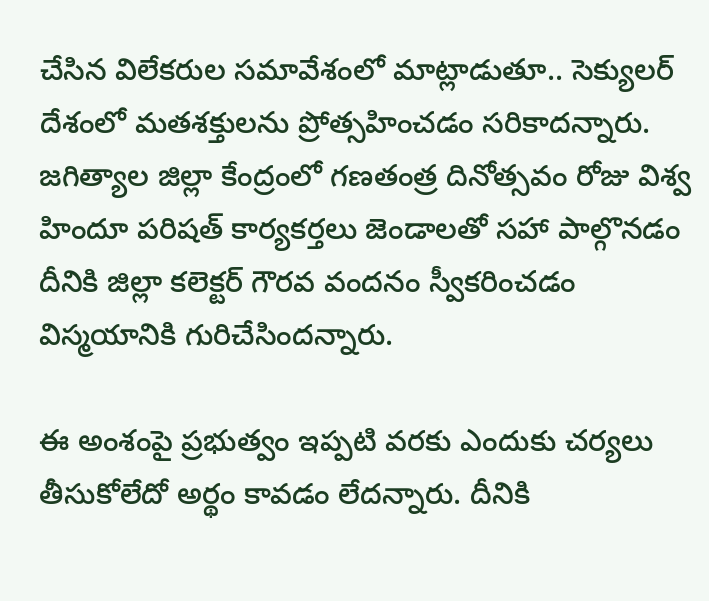చేసిన విలేకరుల సమావేశంలో మాట్లాడుతూ.. సెక్యులర్‌ దేశంలో మతశక్తులను ప్రోత్సహించడం సరికాదన్నారు. జగిత్యాల జిల్లా కేంద్రంలో గణతంత్ర దినోత్సవం రోజు విశ్వ హిందూ పరిషత్‌ కార్యకర్తలు జెండాలతో సహా పాల్గొనడం దీనికి జిల్లా కలెక్టర్‌ గౌరవ వందనం స్వీకరించడం విస్మయానికి గురిచేసిందన్నారు.

ఈ అంశంపై ప్రభుత్వం ఇప్పటి వరకు ఎందుకు చర్యలు తీసుకోలేదో అర్థం కావడం లేదన్నారు. దీనికి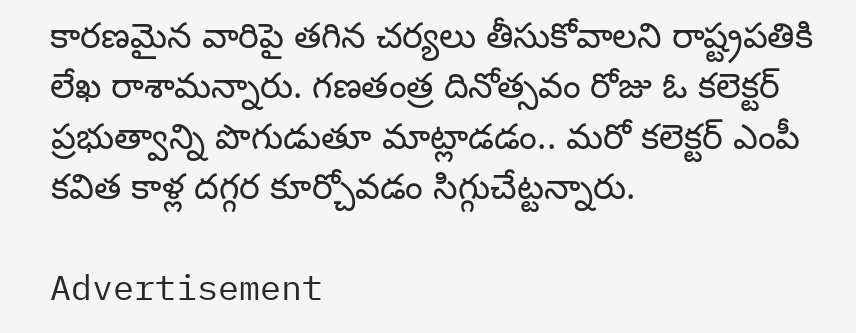కారణమైన వారిపై తగిన చర్యలు తీసుకోవాలని రాష్ట్రపతికి లేఖ రాశామన్నారు. గణతంత్ర దినోత్సవం రోజు ఓ కలెక్టర్‌ ప్రభుత్వాన్ని పొగుడుతూ మాట్లాడడం.. మరో కలెక్టర్‌ ఎంపీ కవిత కాళ్ల దగ్గర కూర్చోవడం సిగ్గుచేట్టన్నారు.

Advertisement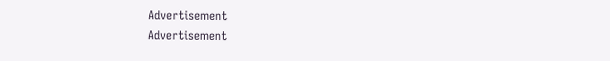Advertisement
Advertisement